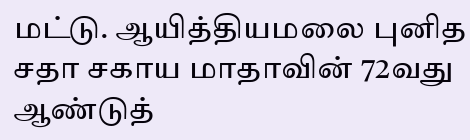மட்டு. ஆயித்தியமலை புனித சதா சகாய மாதாவின் 72வது ஆண்டுத்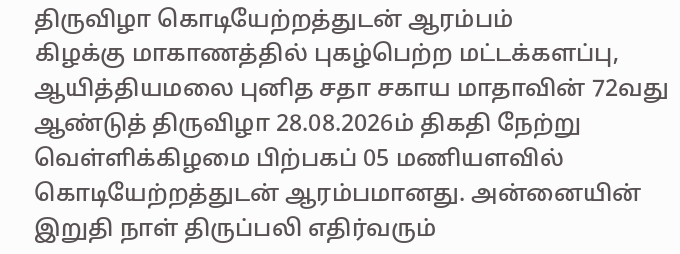திருவிழா கொடியேற்றத்துடன் ஆரம்பம்
கிழக்கு மாகாணத்தில் புகழ்பெற்ற மட்டக்களப்பு, ஆயித்தியமலை புனித சதா சகாய மாதாவின் 72வது ஆண்டுத் திருவிழா 28.08.2026ம் திகதி நேற்று வெள்ளிக்கிழமை பிற்பகப் 05 மணியளவில் கொடியேற்றத்துடன் ஆரம்பமானது. அன்னையின் இறுதி நாள் திருப்பலி எதிர்வரும்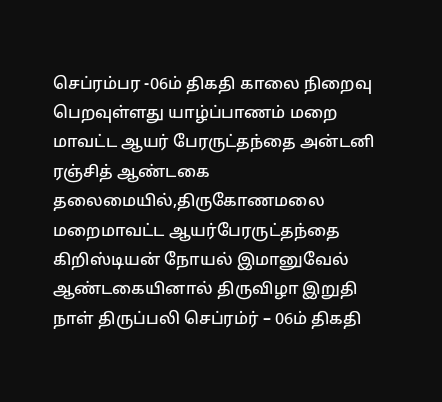செப்ரம்பர -06ம் திகதி காலை நிறைவு பெறவுள்ளது யாழ்ப்பாணம் மறை மாவட்ட ஆயர் பேரருட்தந்தை அன்டனி ரஞ்சித் ஆண்டகை தலைமையில்,திருகோணமலை மறைமாவட்ட ஆயர்பேரருட்தந்தை கிறிஸ்டியன் நோயல் இமானுவேல் ஆண்டகையினால் திருவிழா இறுதி நாள் திருப்பலி செப்ரம்ர் – 06ம் திகதி